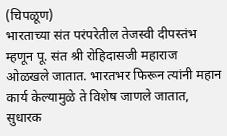(चिपळूण)
भारताच्या संत परंपरेतील तेजस्वी दीपस्तंभ म्हणून पू. संत श्री रोहिदासजी महाराज ओळखले जातात. भारतभर फिरून त्यांनी महान कार्य केल्यामुळे ते विशेष जाणले जातात, सुधारक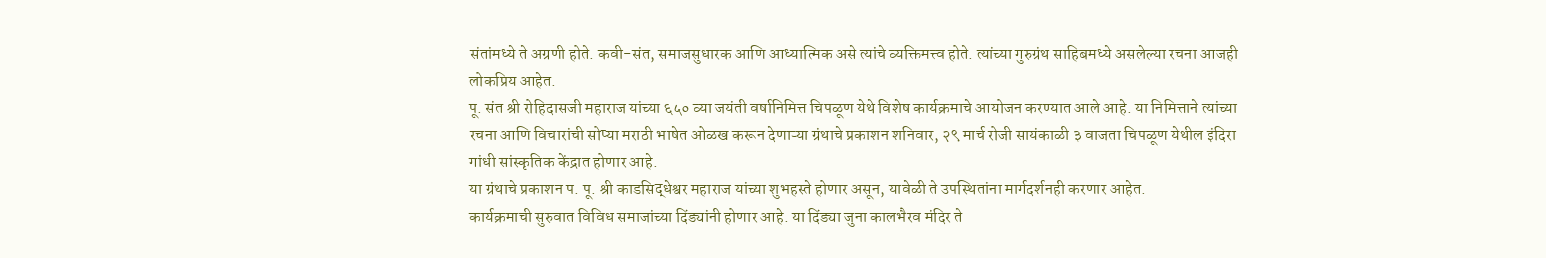संतांमध्ये ते अग्रणी होते. कवी-संत, समाजसुधारक आणि आध्यात्मिक असे त्यांचे व्यक्तिमत्त्व होते. त्यांच्या गुरुग्रंथ साहिबमध्ये असलेल्या रचना आजही लोकप्रिय आहेत.
पू. संत श्री रोहिदासजी महाराज यांच्या ६५० व्या जयंती वर्षानिमित्त चिपळूण येथे विशेष कार्यक्रमाचे आयोजन करण्यात आले आहे. या निमित्ताने त्यांच्या रचना आणि विचारांची सोप्या मराठी भाषेत ओळख करून देणाऱ्या ग्रंथाचे प्रकाशन शनिवार, २९ मार्च रोजी सायंकाळी ३ वाजता चिपळूण येथील इंदिरा गांधी सांस्कृतिक केंद्रात होणार आहे.
या ग्रंथाचे प्रकाशन प. पू. श्री काडसिद्धेश्वर महाराज यांच्या शुभहस्ते होणार असून, यावेळी ते उपस्थितांना मार्गदर्शनही करणार आहेत.
कार्यक्रमाची सुरुवात विविध समाजांच्या दिंड्यांनी होणार आहे. या दिंड्या जुना कालभैरव मंदिर ते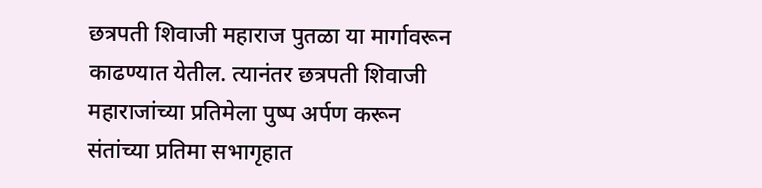छत्रपती शिवाजी महाराज पुतळा या मार्गावरून काढण्यात येतील. त्यानंतर छत्रपती शिवाजी महाराजांच्या प्रतिमेला पुष्प अर्पण करून संतांच्या प्रतिमा सभागृहात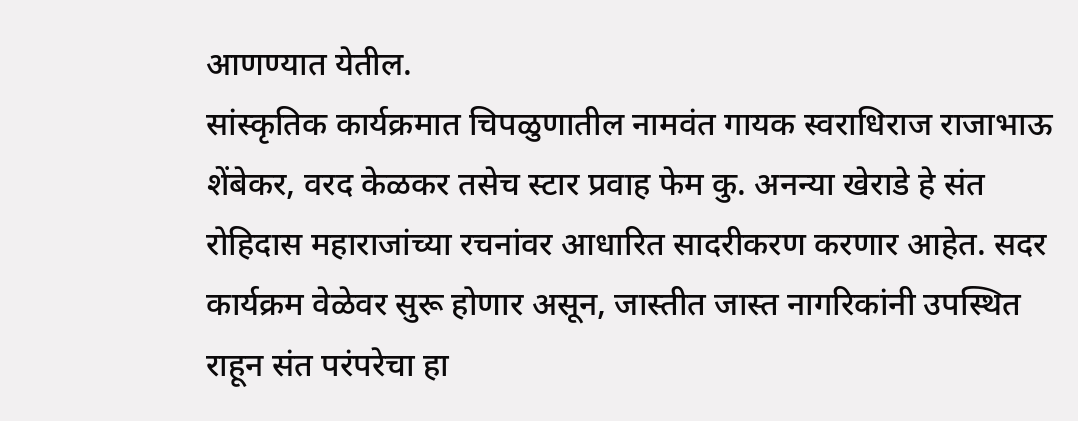आणण्यात येतील.
सांस्कृतिक कार्यक्रमात चिपळुणातील नामवंत गायक स्वराधिराज राजाभाऊ शेंबेकर, वरद केळकर तसेच स्टार प्रवाह फेम कु. अनन्या खेराडे हे संत रोहिदास महाराजांच्या रचनांवर आधारित सादरीकरण करणार आहेत. सदर कार्यक्रम वेळेवर सुरू होणार असून, जास्तीत जास्त नागरिकांनी उपस्थित राहून संत परंपरेचा हा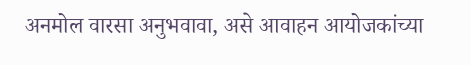अनमोल वारसा अनुभवावा, असे आवाहन आयोजकांच्या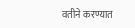वतीने करण्यात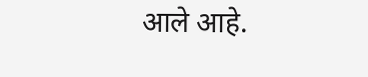आले आहे.